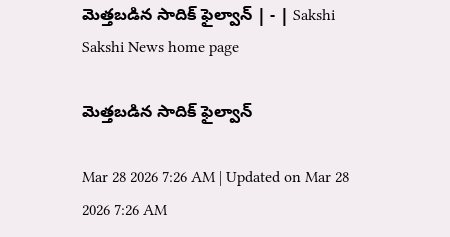మెత్తబడిన సాదిక్‌ ఫైల్వాన్‌ | - | Sakshi
Sakshi News home page

మెత్తబడిన సాదిక్‌ ఫైల్వాన్‌

Mar 28 2026 7:26 AM | Updated on Mar 28 2026 7:26 AM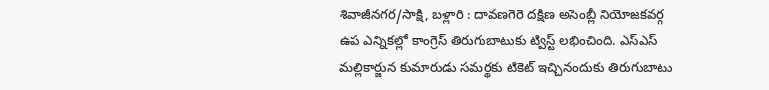శివాజీనగర/సాక్షి, బళ్లారి : దావణగెరె దక్షిణ అసెంబ్లీ నియోజకవర్గ ఉప ఎన్నికల్లో కాంగ్రెస్‌ తిరుగుబాటుకు ట్విస్ట్‌ లభించింది. ఎస్‌ఎస్‌ మల్లికార్జున కుమారుడు సమర్థకు టికెట్‌ ఇచ్చినందుకు తిరుగుబాటు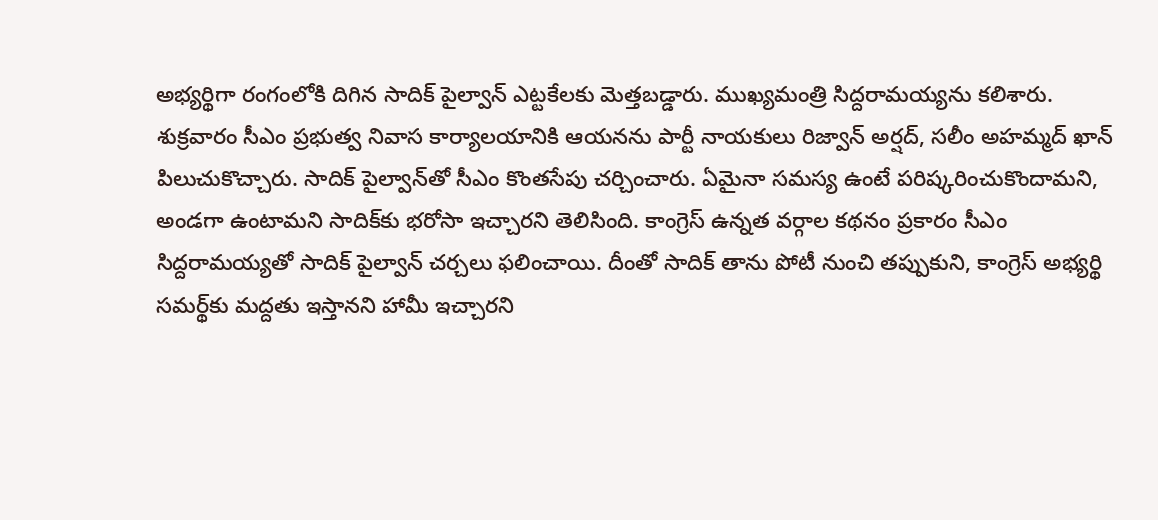అభ్యర్థిగా రంగంలోకి దిగిన సాదిక్‌ పైల్వాన్‌ ఎట్టకేలకు మెత్తబడ్డారు. ముఖ్యమంత్రి సిద్దరామయ్యను కలిశారు. శుక్రవారం సీఎం ప్రభుత్వ నివాస కార్యాలయానికి ఆయనను పార్టీ నాయకులు రిజ్వాన్‌ అర్షద్‌, సలీం అహమ్మద్‌ ఖాన్‌ పిలుచుకొచ్చారు. సాదిక్‌ పైల్వాన్‌తో సీఎం కొంతసేపు చర్చించారు. ఏమైనా సమస్య ఉంటే పరిష్కరించుకొందామని, అండగా ఉంటామని సాదిక్‌కు భరోసా ఇచ్చారని తెలిసింది. కాంగ్రెస్‌ ఉన్నత వర్గాల కథనం ప్రకారం సీఎం సిద్దరామయ్యతో సాదిక్‌ పైల్వాన్‌ చర్చలు ఫలించాయి. దీంతో సాదిక్‌ తాను పోటీ నుంచి తప్పుకుని, కాంగ్రెస్‌ అభ్యర్థి సమర్థ్‌కు మద్దతు ఇస్తానని హామీ ఇచ్చారని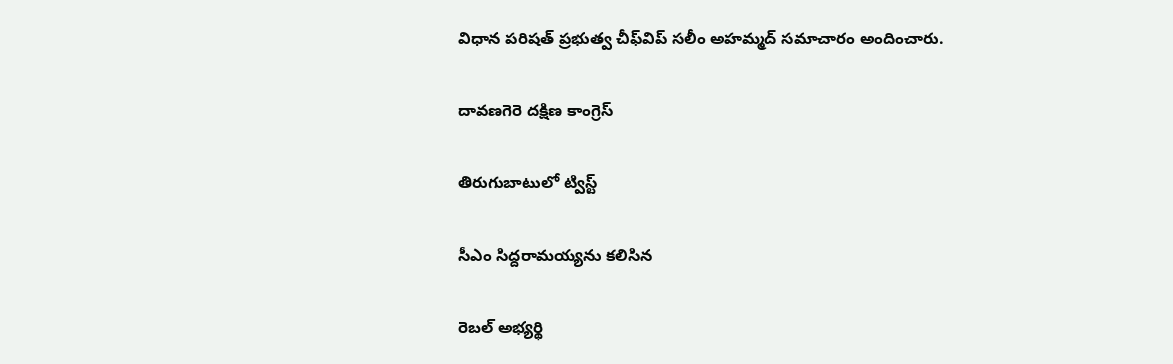విధాన పరిషత్‌ ప్రభుత్వ చీఫ్‌విప్‌ సలీం అహమ్మద్‌ సమాచారం అందించారు.

దావణగెరె దక్షిణ కాంగ్రెస్‌

తిరుగుబాటులో ట్విస్ట్‌

సీఎం సిద్దరామయ్యను కలిసిన

రెబల్‌ అభ్యర్థి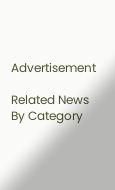Advertisement

Related News By Category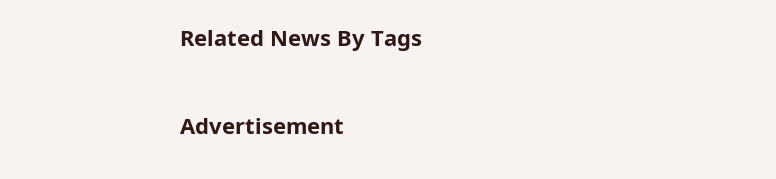Related News By Tags

Advertisement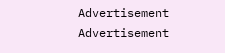Advertisement
Advertisement